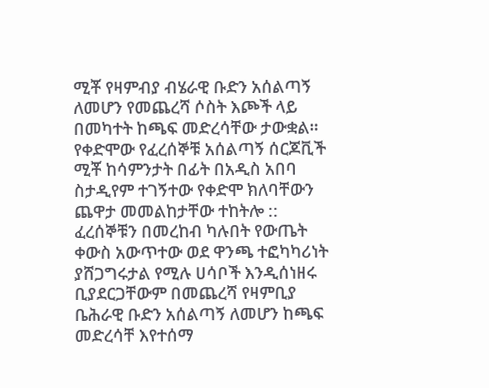ሚቾ የዛምብያ ብሄራዊ ቡድን አሰልጣኝ ለመሆን የመጨረሻ ሶስት እጮች ላይ በመካተት ከጫፍ መድረሳቸው ታውቋል።
የቀድሞው የፈረሰኞቹ አሰልጣኝ ሰርጆቪች ሚቾ ከሳምንታት በፊት በአዲስ አበባ ስታዲየም ተገኝተው የቀድሞ ክለባቸውን ጨዋታ መመልከታቸው ተከትሎ :: ፈረሰኞቹን በመረከብ ካሉበት የውጤት ቀውስ አውጥተው ወደ ዋንጫ ተፎካካሪነት ያሸጋግሩታል የሚሉ ሀሳቦች እንዲሰነዘሩ ቢያደርጋቸውም በመጨረሻ የዛምቢያ ቤሕራዊ ቡድን አሰልጣኝ ለመሆን ከጫፍ መድረሳቸ እየተሰማ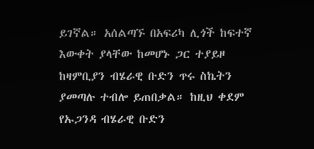ይገኛል። አሰልጣኙ በአፍሪካ ሊጎች ከፍተኛ እውቀት ያላቸው ከመሆኑ ጋር ተያይዞ ከዛምቢያን ብሄራዊ ቡድን ጥሩ ስኬትን ያመጣሉ ተብሎ ይጠበቃል። ከዚህ ቀደም የኡጋንዳ ብሄራዊ ቡድን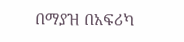በማያዝ በአፍሪካ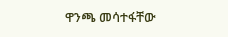ዋንጫ መሳተፋቸው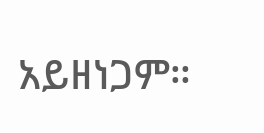አይዘነጋም።